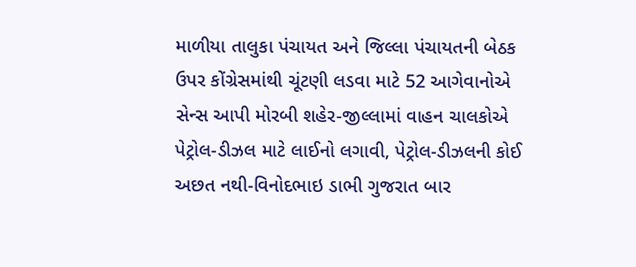માળીયા તાલુકા પંચાયત અને જિલ્લા પંચાયતની બેઠક ઉપર કોંગ્રેસમાંથી ચૂંટણી લડવા માટે 52 આગેવાનોએ સેન્સ આપી મોરબી શહેર-જીલ્લામાં વાહન ચાલકોએ પેટ્રોલ-ડીઝલ માટે લાઈનો લગાવી, પેટ્રોલ-ડીઝલની કોઈ અછત નથી-વિનોદભાઇ ડાભી ગુજરાત બાર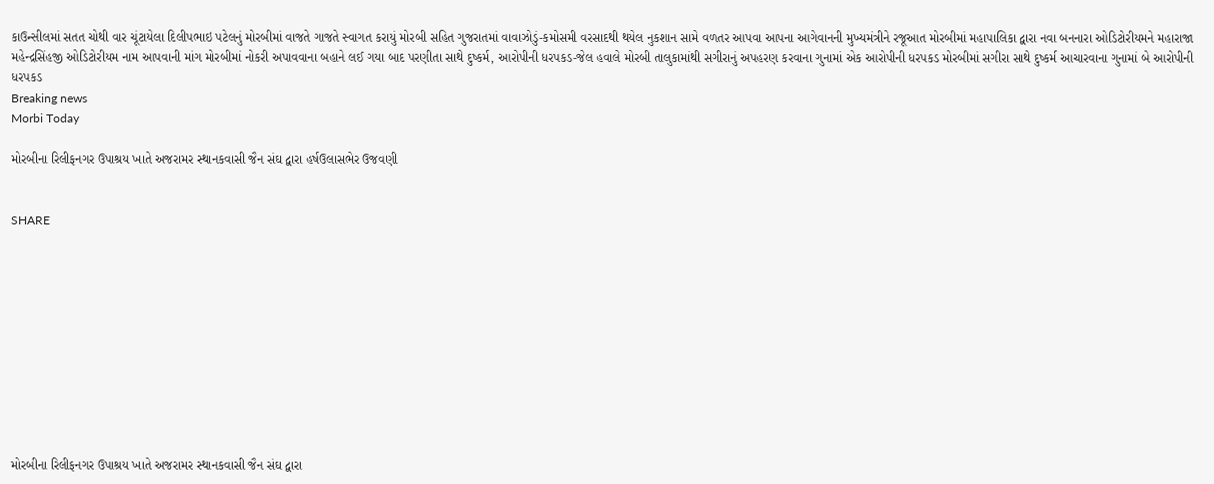કાઉન્સીલમાં સતત ચોથી વાર ચૂંટાયેલા દિલીપભાઇ પટેલનું મોરબીમાં વાજતે ગાજતે સ્વાગત કરાયું મોરબી સહિત ગુજરાતમાં વાવાઝોડું-કમોસમી વરસાદથી થયેલ નુકશાન સામે વળતર આપવા આપના આગેવાનની મુખ્યમંત્રીને રજૂઆત મોરબીમાં મહાપાલિકા દ્વારા નવા બનનારા ઓડિટોરીયમને મહારાજા મહેન્દ્રસિંહજી ઓડિટોરીયમ નામ આપવાની માંગ મોરબીમાં નોકરી અપાવવાના બહાને લઈ ગયા બાદ પરણીતા સાથે દુષ્કર્મ, આરોપીની ધરપકડ-જેલ હવાલે મોરબી તાલુકામાંથી સગીરાનું અપહરણ કરવાના ગુનામાં એક આરોપીની ધરપકડ મોરબીમાં સગીરા સાથે દુષ્કર્મ આચારવાના ગુનામાં બે આરોપીની ધરપકડ
Breaking news
Morbi Today

મોરબીના રિલીફનગર ઉપાશ્રય ખાતે અજરામર સ્થાનકવાસી જૈન સંઘ દ્વારા હર્ષઉલાસભેર ઉજવણી


SHARE











મોરબીના રિલીફનગર ઉપાશ્રય ખાતે અજરામર સ્થાનકવાસી જૈન સંઘ દ્વારા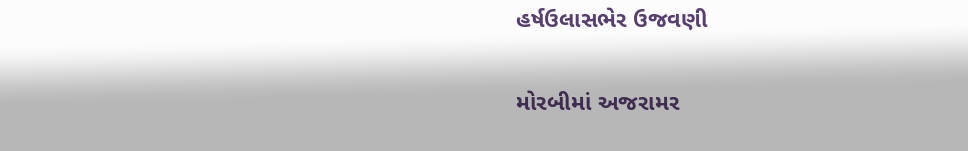હર્ષઉલાસભેર ઉજવણી

મોરબીમાં અજરામર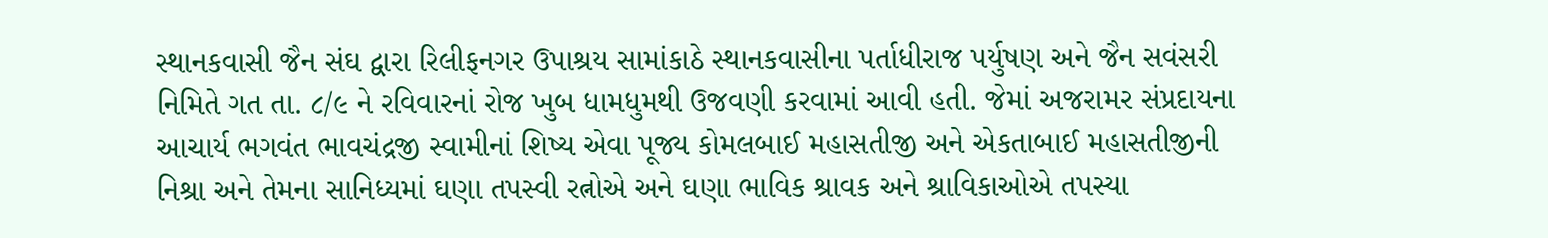સ્થાનકવાસી જૈન સંઘ દ્વારા રિલીફનગર ઉપાશ્રય સામાંકાઠે સ્થાનકવાસીના પર્તાધીરાજ પર્યુષણ અને જૈન સવંસરી નિમિતે ગત તા. ૮/૯ ને રવિવારનાં રોજ ખુબ ધામધુમથી ઉજવણી કરવામાં આવી હતી. જેમાં અજરામર સંપ્રદાયના આચાર્ય ભગવંત ભાવચંદ્રજી સ્વામીનાં શિષ્ય એવા પૂજ્ય કોમલબાઈ મહાસતીજી અને એકતાબાઈ મહાસતીજીની નિશ્રા અને તેમના સાનિધ્યમાં ઘણા તપસ્વી રત્નોએ અને ઘણા ભાવિક શ્રાવક અને શ્રાવિકાઓએ તપસ્યા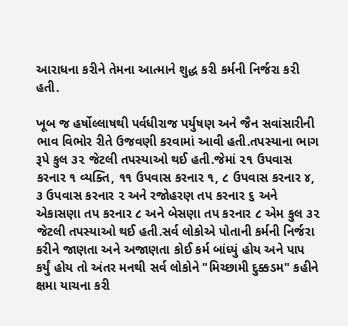આરાધના કરીને તેમના આત્માને શુદ્ધ કરી કર્મની નિર્જરા કરી હતી.

ખૂબ જ હર્ષોલ્લાષથી પર્વધીરાજ પર્યુષણ અને જૈન સવાંસારીની ભાવ વિભોર રીતે ઉજવણી કરવામાં આવી હતી.તપસ્યાના ભાગ રૂપે કુલ ૩૨ જેટલી તપસ્યાઓ થઈ હતી.જેમાં ૨૧ ઉપવાસ કરનાર ૧ વ્યક્તિ, ૧૧ ઉપવાસ કરનાર ૧, ૮ ઉપવાસ કરનાર ૪, ૩ ઉપવાસ કરનાર ૨ અને રજોહરણ તપ કરનાર ૬ અને એકાસણા તપ કરનાર ૮ અને બેસણા તપ કરનાર ૮ એમ કુલ ૩૨ જેટલી તપસ્યાઓ થઈ હતી.સર્વ લોકોએ પોતાની કર્મની નિર્જરા કરીને જાણતા અને અજાણતા કોઈ કર્મ બાંધ્યું હોય અને પાપ કર્યું હોય તો અંતર મનથી સર્વ લોકોને "મિચ્છામી દુક્કડમ" કહીને ક્ષમા યાચના કરી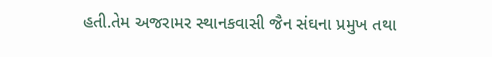હતી.તેમ અજરામર સ્થાનકવાસી જૈન સંઘના પ્રમુખ તથા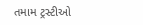તમામ ટ્રસ્ટીઓ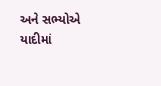અને સભ્યોએ યાદીમાં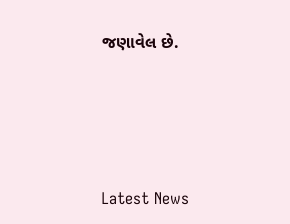જણાવેલ છે.




Latest News